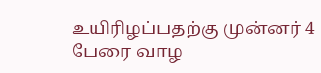உயிரிழப்பதற்கு முன்னர் 4 பேரை வாழ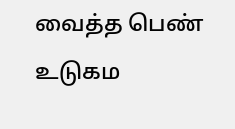வைத்த பெண்
உடுகம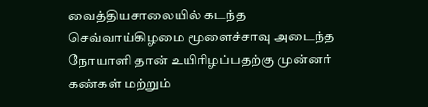வைத்தியசாலையில் கடந்த செவ்வாய்கிழமை மூளைச்சாவு அடைந்த நோயாளி தான் உயிரிழப்பதற்கு முன்னர் கண்கள் மற்றும்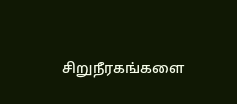சிறுநீரகங்களை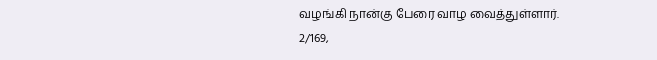வழங்கி நான்கு பேரை வாழ வைத்துள்ளார்.
2/169,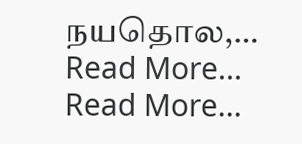நயதொல,…
Read More...
Read More...